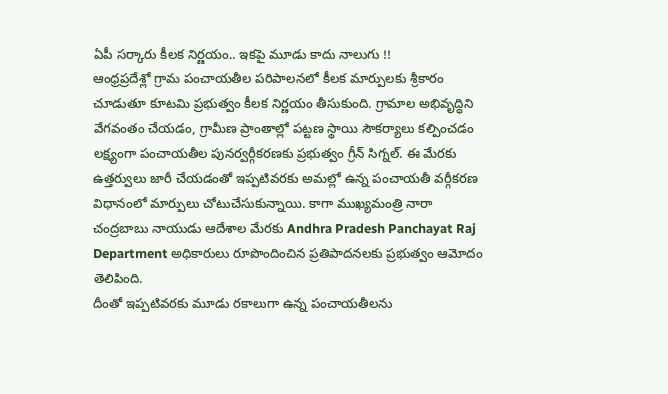ఏపీ సర్కారు కీలక నిర్ణయం.. ఇకపై మూడు కాదు నాలుగు !!
ఆంధ్రప్రదేశ్లో గ్రామ పంచాయతీల పరిపాలనలో కీలక మార్పులకు శ్రీకారం చూడుతూ కూటమి ప్రభుత్వం కీలక నిర్ణయం తీసుకుంది. గ్రామాల అభివృద్ధిని వేగవంతం చేయడం, గ్రామీణ ప్రాంతాల్లో పట్టణ స్థాయి సౌకర్యాలు కల్పించడం లక్ష్యంగా పంచాయతీల పునర్వర్గీకరణకు ప్రభుత్వం గ్రీన్ సిగ్నల్. ఈ మేరకు ఉత్తర్వులు జారీ చేయడంతో ఇప్పటివరకు అమల్లో ఉన్న పంచాయతీ వర్గీకరణ విధానంలో మార్పులు చోటుచేసుకున్నాయి. కాగా ముఖ్యమంత్రి నారా చంద్రబాబు నాయుడు ఆదేశాల మేరకు Andhra Pradesh Panchayat Raj Department అధికారులు రూపొందించిన ప్రతిపాదనలకు ప్రభుత్వం ఆమోదం తెలిపింది.
దీంతో ఇప్పటివరకు మూడు రకాలుగా ఉన్న పంచాయతీలను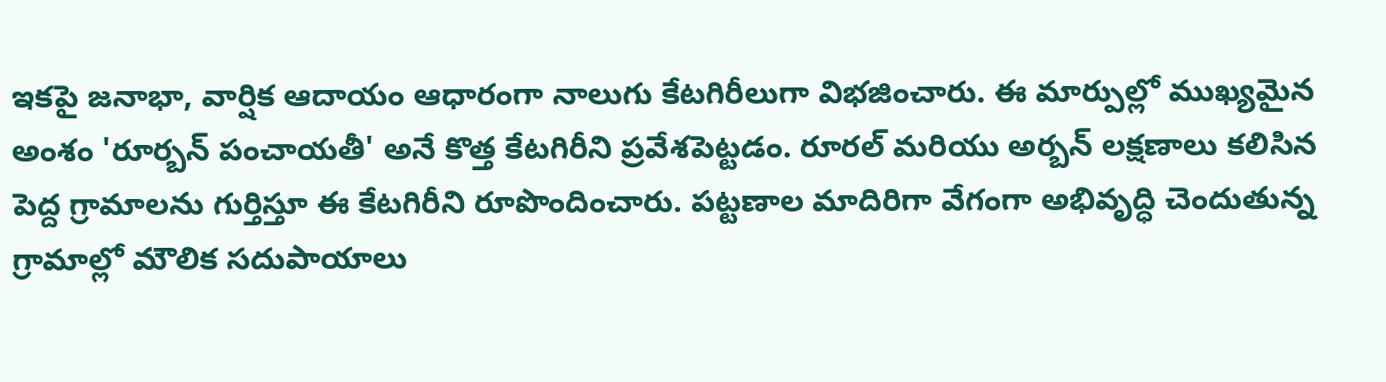ఇకపై జనాభా, వార్షిక ఆదాయం ఆధారంగా నాలుగు కేటగిరీలుగా విభజించారు. ఈ మార్పుల్లో ముఖ్యమైన అంశం 'రూర్బన్ పంచాయతీ' అనే కొత్త కేటగిరీని ప్రవేశపెట్టడం. రూరల్ మరియు అర్బన్ లక్షణాలు కలిసిన పెద్ద గ్రామాలను గుర్తిస్తూ ఈ కేటగిరీని రూపొందించారు. పట్టణాల మాదిరిగా వేగంగా అభివృద్ధి చెందుతున్న గ్రామాల్లో మౌలిక సదుపాయాలు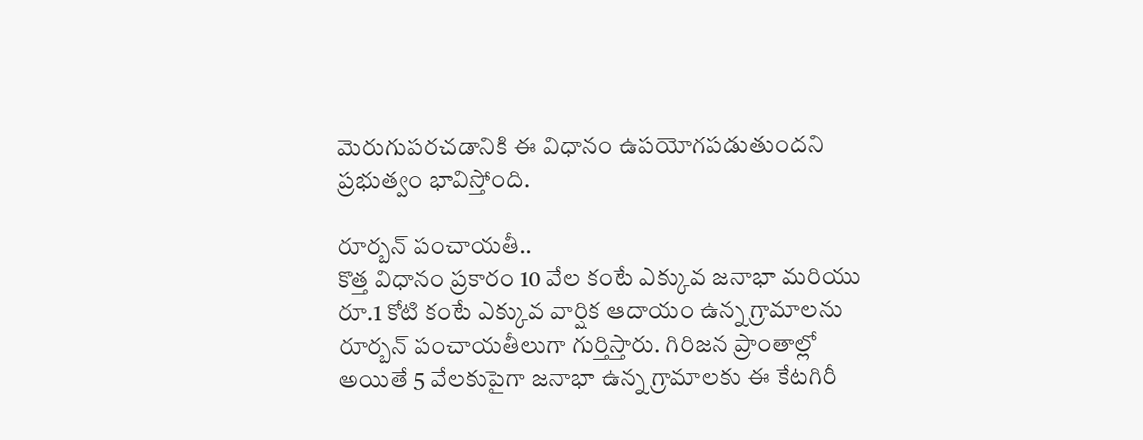మెరుగుపరచడానికి ఈ విధానం ఉపయోగపడుతుందని ప్రభుత్వం భావిస్తోంది.

రూర్బన్ పంచాయతీ..
కొత్త విధానం ప్రకారం 10 వేల కంటే ఎక్కువ జనాభా మరియు రూ.1 కోటి కంటే ఎక్కువ వార్షిక ఆదాయం ఉన్న గ్రామాలను రూర్బన్ పంచాయతీలుగా గుర్తిస్తారు. గిరిజన ప్రాంతాల్లో అయితే 5 వేలకుపైగా జనాభా ఉన్న గ్రామాలకు ఈ కేటగిరీ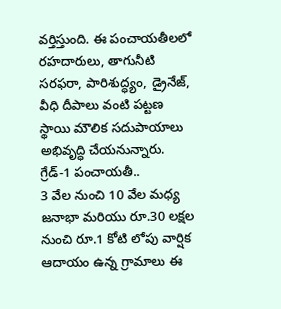వర్తిస్తుంది. ఈ పంచాయతీలలో రహదారులు, తాగునీటి సరఫరా, పారిశుద్ధ్యం, డ్రైనేజ్, వీధి దీపాలు వంటి పట్టణ స్థాయి మౌలిక సదుపాయాలు అభివృద్ధి చేయనున్నారు.
గ్రేడ్-1 పంచాయతీ..
3 వేల నుంచి 10 వేల మధ్య జనాభా మరియు రూ.30 లక్షల నుంచి రూ.1 కోటి లోపు వార్షిక ఆదాయం ఉన్న గ్రామాలు ఈ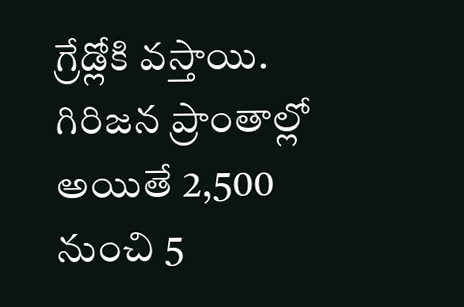గ్రేడ్లోకి వస్తాయి. గిరిజన ప్రాంతాల్లో అయితే 2,500 నుంచి 5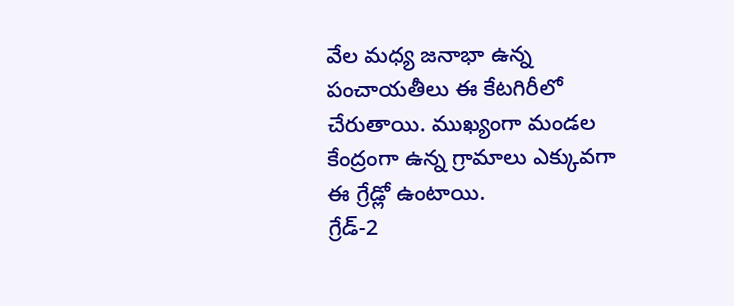వేల మధ్య జనాభా ఉన్న పంచాయతీలు ఈ కేటగిరీలో చేరుతాయి. ముఖ్యంగా మండల కేంద్రంగా ఉన్న గ్రామాలు ఎక్కువగా ఈ గ్రేడ్లో ఉంటాయి.
గ్రేడ్-2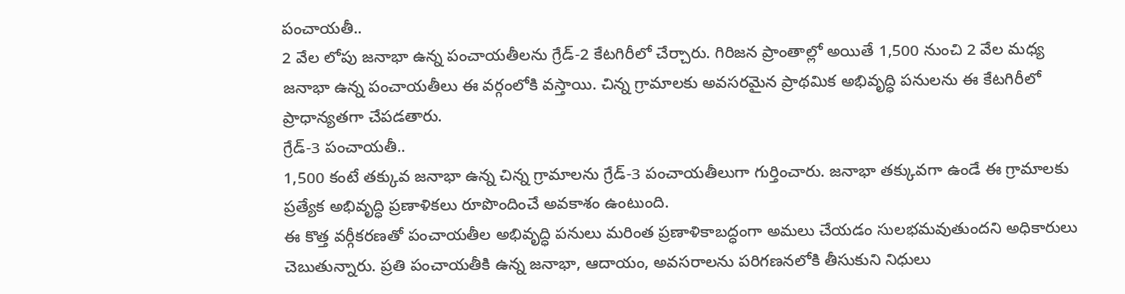పంచాయతీ..
2 వేల లోపు జనాభా ఉన్న పంచాయతీలను గ్రేడ్-2 కేటగిరీలో చేర్చారు. గిరిజన ప్రాంతాల్లో అయితే 1,500 నుంచి 2 వేల మధ్య జనాభా ఉన్న పంచాయతీలు ఈ వర్గంలోకి వస్తాయి. చిన్న గ్రామాలకు అవసరమైన ప్రాథమిక అభివృద్ధి పనులను ఈ కేటగిరీలో ప్రాధాన్యతగా చేపడతారు.
గ్రేడ్-3 పంచాయతీ..
1,500 కంటే తక్కువ జనాభా ఉన్న చిన్న గ్రామాలను గ్రేడ్-3 పంచాయతీలుగా గుర్తించారు. జనాభా తక్కువగా ఉండే ఈ గ్రామాలకు ప్రత్యేక అభివృద్ధి ప్రణాళికలు రూపొందించే అవకాశం ఉంటుంది.
ఈ కొత్త వర్గీకరణతో పంచాయతీల అభివృద్ధి పనులు మరింత ప్రణాళికాబద్ధంగా అమలు చేయడం సులభమవుతుందని అధికారులు చెబుతున్నారు. ప్రతి పంచాయతీకి ఉన్న జనాభా, ఆదాయం, అవసరాలను పరిగణనలోకి తీసుకుని నిధులు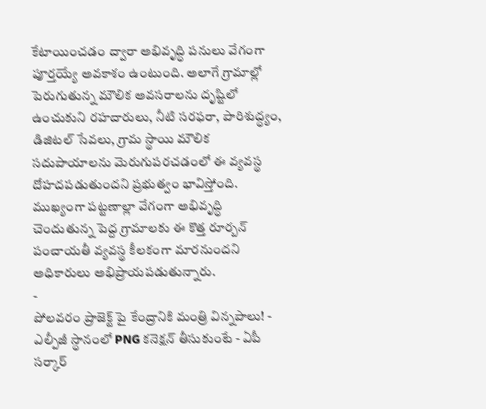కేటాయించడం ద్వారా అభివృద్ధి పనులు వేగంగా పూర్తయ్యే అవకాశం ఉంటుంది. అలాగే గ్రామాల్లో పెరుగుతున్న మౌలిక అవసరాలను దృష్టిలో ఉంచుకుని రహదారులు, నీటి సరఫరా, పారిశుద్ధ్యం, డిజిటల్ సేవలు, గ్రామ స్థాయి మౌలిక సదుపాయాలను మెరుగుపరచడంలో ఈ వ్యవస్థ దోహదపడుతుందని ప్రభుత్వం భావిస్తోంది. ముఖ్యంగా పట్టణాల్లా వేగంగా అభివృద్ధి చెందుతున్న పెద్ద గ్రామాలకు ఈ కొత్త రూర్బన్ పంచాయతీ వ్యవస్థ కీలకంగా మారనుందని అధికారులు అభిప్రాయపడుతున్నారు.
-
పోలవరం ప్రాజెక్ట్ పై కేంద్రానికి మంత్రి విన్నపాలు! -
ఎల్పీజీ స్ధానంలో PNG కనెక్షన్ తీసుకుంటే - ఏపీ సర్కార్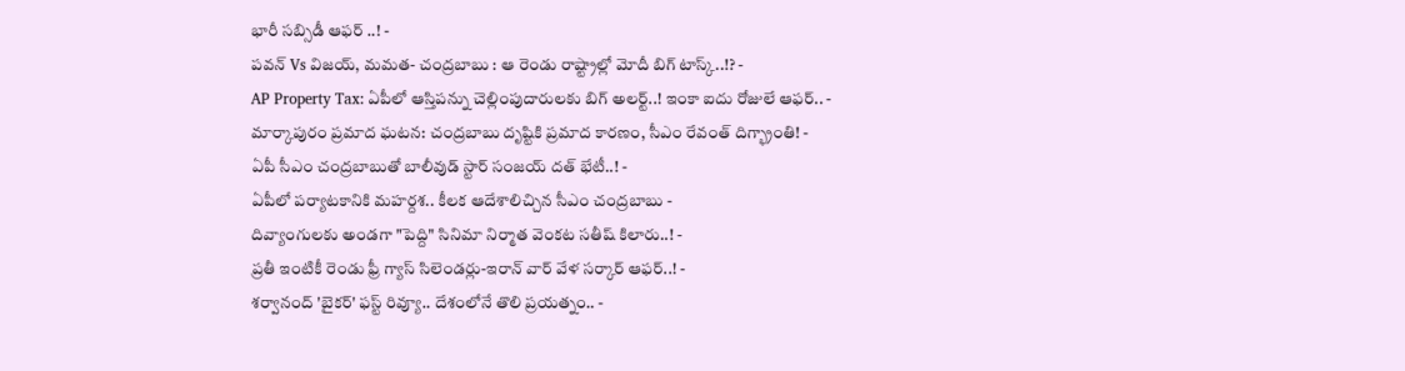భారీ సబ్సిడీ ఆఫర్ ..! -
పవన్ Vs విజయ్, మమత- చంద్రబాబు : ఆ రెండు రాష్ట్రాల్లో మోదీ బిగ్ టాస్క్..!? -
AP Property Tax: ఏపీలో ఆస్తిపన్ను చెల్లింపుదారులకు బిగ్ అలర్ట్..! ఇంకా ఐదు రోజులే ఆఫర్.. -
మార్కాపురం ప్రమాద ఘటన: చంద్రబాబు దృష్టికి ప్రమాద కారణం, సీఎం రేవంత్ దిగ్భ్రాంతి! -
ఏపీ సీఎం చంద్రబాబుతో బాలీవుడ్ స్టార్ సంజయ్ దత్ భేటీ..! -
ఏపీలో పర్యాటకానికి మహర్దశ.. కీలక ఆదేశాలిచ్చిన సీఎం చంద్రబాబు -
దివ్యాంగులకు అండగా "పెద్ది" సినిమా నిర్మాత వెంకట సతీష్ కిలారు..! -
ప్రతీ ఇంటికీ రెండు ఫ్రీ గ్యాస్ సిలెండర్లు-ఇరాన్ వార్ వేళ సర్కార్ ఆఫర్..! -
శర్వానంద్ 'బైకర్' ఫస్ట్ రివ్యూ.. దేశంలోనే తొలి ప్రయత్నం.. -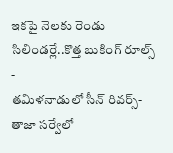ఇకపై నెలకు రెండు సిలిండర్లే..కొత్త బుకింగ్ రూల్స్ -
తమిళనాడులో సీన్ రివర్స్-తాజా సర్వేలో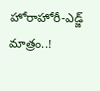హోరాహోరీ-ఎడ్జ్ మాత్రం..!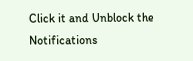Click it and Unblock the Notifications